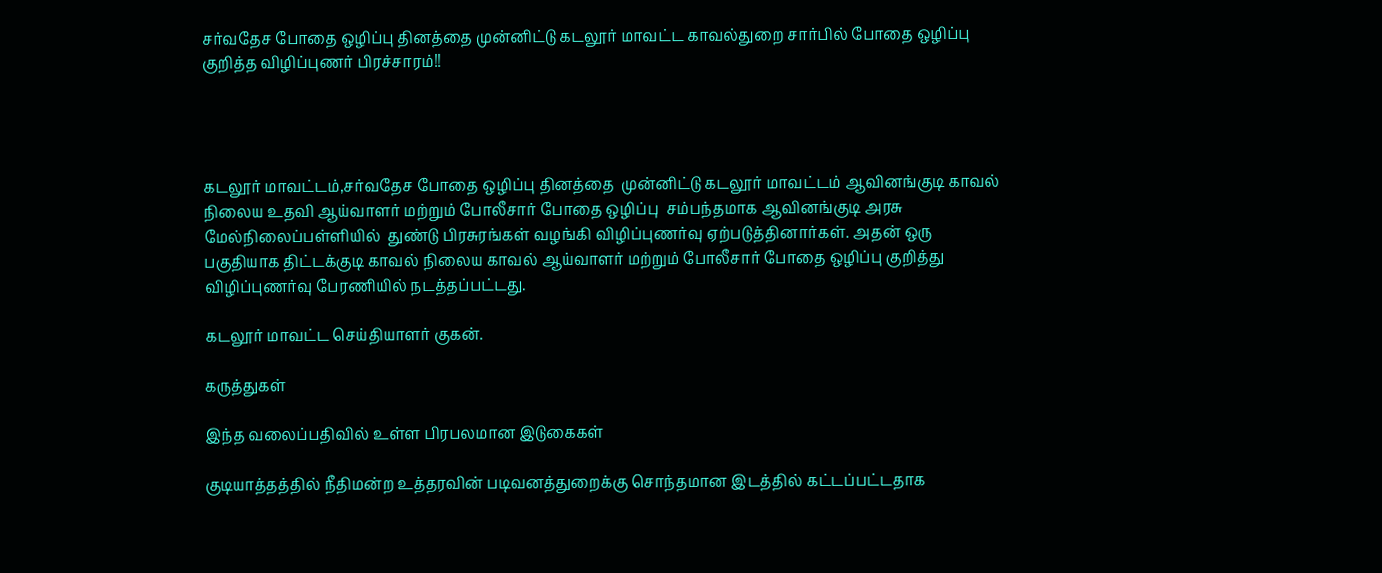சர்வதேச போதை ஒழிப்பு தினத்தை முன்னிட்டு கடலூர் மாவட்ட காவல்துறை சார்பில் போதை ஒழிப்பு குறித்த விழிப்புணர் பிரச்சாரம்!!




கடலூர் மாவட்டம்,சர்வதேச போதை ஒழிப்பு தினத்தை  முன்னிட்டு கடலூர் மாவட்டம் ஆவினங்குடி காவல் நிலைய உதவி ஆய்வாளர் மற்றும் போலீசார் போதை ஒழிப்பு  சம்பந்தமாக ஆவினங்குடி அரசு மேல்நிலைப்பள்ளியில்  துண்டு பிரசுரங்கள் வழங்கி விழிப்புணர்வு ஏற்படுத்தினார்கள். அதன் ஒரு பகுதியாக திட்டக்குடி காவல் நிலைய காவல் ஆய்வாளர் மற்றும் போலீசார் போதை ஒழிப்பு குறித்து விழிப்புணர்வு பேரணியில் நடத்தப்பட்டது.

கடலூர் மாவட்ட செய்தியாளர் குகன்.

கருத்துகள்

இந்த வலைப்பதிவில் உள்ள பிரபலமான இடுகைகள்

குடியாத்தத்தில் நீதிமன்ற உத்தரவின் படிவனத்துறைக்கு சொந்தமான இடத்தில் கட்டப்பட்டதாக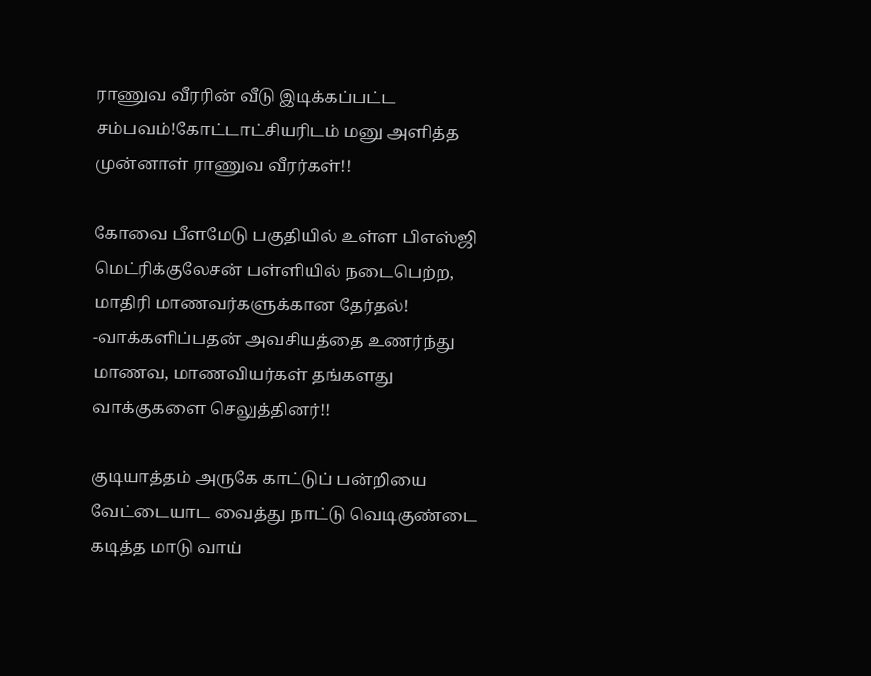ராணுவ வீரரின் வீடு இடிக்கப்பட்ட சம்பவம்!கோட்டாட்சியரிடம் மனு அளித்த முன்னாள் ராணுவ வீரர்கள்!!

கோவை பீளமேடு பகுதியில் உள்ள பிஎஸ்ஜி மெட்ரிக்குலேசன் பள்ளியில் நடைபெற்ற, மாதிரி மாணவர்களுக்கான தேர்தல்! -வாக்களிப்பதன் அவசியத்தை உணர்ந்து மாணவ, மாணவியர்கள் தங்களது வாக்குகளை செலுத்தினர்!!

குடியாத்தம் அருகே காட்டுப் பன்றியை வேட்டையாட வைத்து நாட்டு வெடிகுண்டை கடித்த மாடு வாய்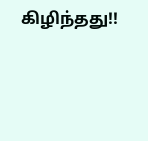கிழிந்தது!!